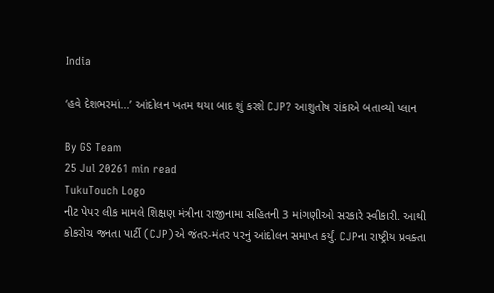India

‘હવે દેશભરમાં...’ આંદોલન ખતમ થયા બાદ શું કરશે CJP? આશુતોષ રાંકાએ બતાવ્યો પ્લાન

By GS Team
25 Jul 20261 min read
TukuTouch Logo
નીટ પેપર લીક મામલે શિક્ષણ મંત્રીના રાજીનામા સહિતની 3 માંગણીઓ સરકારે સ્વીકારી. આથી કોકરોચ જનતા પાર્ટી (CJP)એ જંતર-મંતર પરનું આંદોલન સમાપ્ત કર્યું. CJPના રાષ્ટ્રીય પ્રવક્તા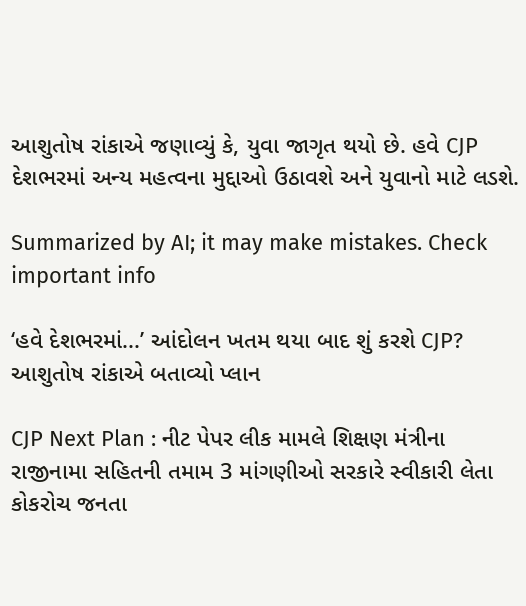આશુતોષ રાંકાએ જણાવ્યું કે, યુવા જાગૃત થયો છે. હવે CJP દેશભરમાં અન્ય મહત્વના મુદ્દાઓ ઉઠાવશે અને યુવાનો માટે લડશે.

Summarized by AI; it may make mistakes. Check important info

‘હવે દેશભરમાં...’ આંદોલન ખતમ થયા બાદ શું કરશે CJP? આશુતોષ રાંકાએ બતાવ્યો પ્લાન

CJP Next Plan : નીટ પેપર લીક મામલે શિક્ષણ મંત્રીના રાજીનામા સહિતની તમામ 3 માંગણીઓ સરકારે સ્વીકારી લેતા કોકરોચ જનતા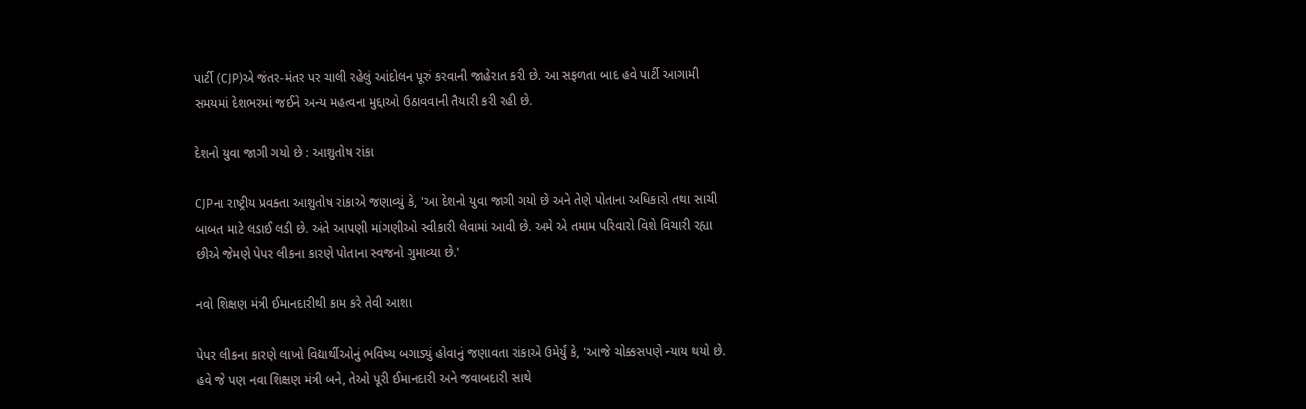પાર્ટી (CJP)એ જંતર-મંતર પર ચાલી રહેલું આંદોલન પૂરું કરવાની જાહેરાત કરી છે. આ સફળતા બાદ હવે પાર્ટી આગામી સમયમાં દેશભરમાં જઈને અન્ય મહત્વના મુદ્દાઓ ઉઠાવવાની તૈયારી કરી રહી છે.

દેશનો યુવા જાગી ગયો છે : આશુતોષ રાંકા

CJPના રાષ્ટ્રીય પ્રવક્તા આશુતોષ રાંકાએ જણાવ્યું કે, 'આ દેશનો યુવા જાગી ગયો છે અને તેણે પોતાના અધિકારો તથા સાચી બાબત માટે લડાઈ લડી છે. અંતે આપણી માંગણીઓ સ્વીકારી લેવામાં આવી છે. અમે એ તમામ પરિવારો વિશે વિચારી રહ્યા છીએ જેમણે પેપર લીકના કારણે પોતાના સ્વજનો ગુમાવ્યા છે.'

નવો શિક્ષણ મંત્રી ઈમાનદારીથી કામ કરે તેવી આશા

પેપર લીકના કારણે લાખો વિદ્યાર્થીઓનું ભવિષ્ય બગાડ્યું હોવાનું જણાવતા રાંકાએ ઉમેર્યું કે, 'આજે ચોક્કસપણે ન્યાય થયો છે. હવે જે પણ નવા શિક્ષણ મંત્રી બને, તેઓ પૂરી ઈમાનદારી અને જવાબદારી સાથે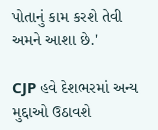પોતાનું કામ કરશે તેવી અમને આશા છે.'

CJP હવે દેશભરમાં અન્ય મુદ્દાઓ ઉઠાવશે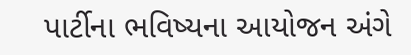પાર્ટીના ભવિષ્યના આયોજન અંગે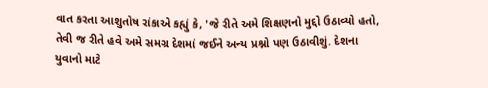વાત કરતા આશુતોષ રાંકાએ કહ્યું કે, 'જે રીતે અમે શિક્ષણનો મુદ્દો ઉઠાવ્યો હતો, તેવી જ રીતે હવે અમે સમગ્ર દેશમાં જઈને અન્ય પ્રશ્નો પણ ઉઠાવીશું. દેશના યુવાનો માટે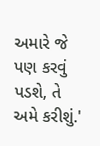અમારે જે પણ કરવું પડશે, તે અમે કરીશું.'